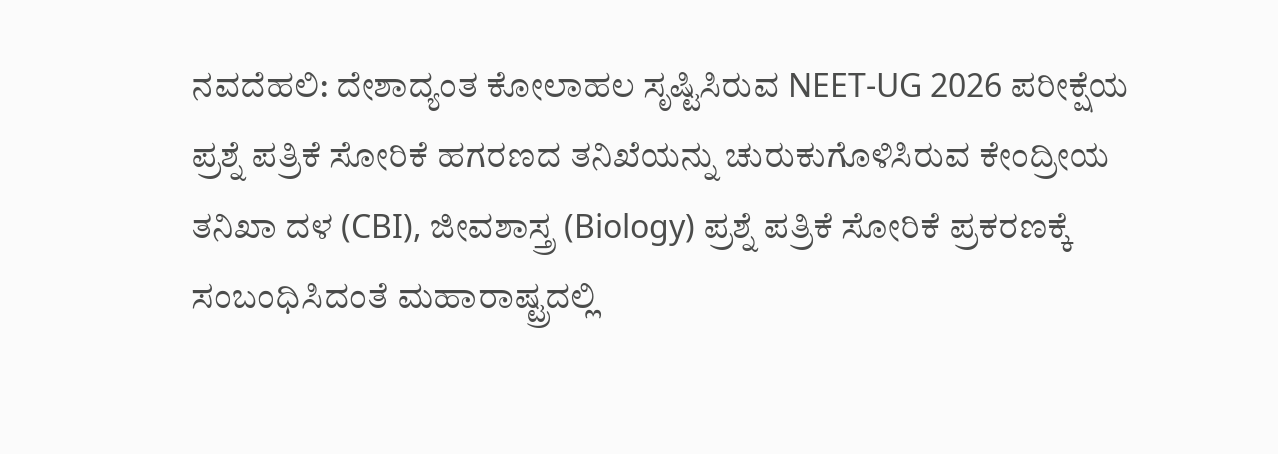ನವದೆಹಲಿ: ದೇಶಾದ್ಯಂತ ಕೋಲಾಹಲ ಸೃಷ್ಟಿಸಿರುವ NEET-UG 2026 ಪರೀಕ್ಷೆಯ ಪ್ರಶ್ನೆ ಪತ್ರಿಕೆ ಸೋರಿಕೆ ಹಗರಣದ ತನಿಖೆಯನ್ನು ಚುರುಕುಗೊಳಿಸಿರುವ ಕೇಂದ್ರೀಯ ತನಿಖಾ ದಳ (CBI), ಜೀವಶಾಸ್ತ್ರ (Biology) ಪ್ರಶ್ನೆ ಪತ್ರಿಕೆ ಸೋರಿಕೆ ಪ್ರಕರಣಕ್ಕೆ ಸಂಬಂಧಿಸಿದಂತೆ ಮಹಾರಾಷ್ಟ್ರದಲ್ಲಿ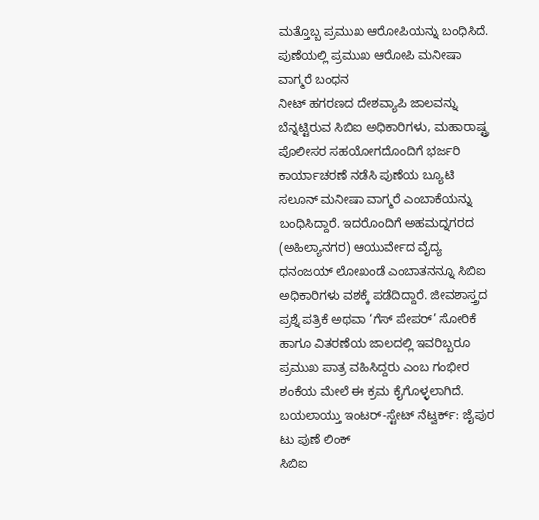ಮತ್ತೊಬ್ಬ ಪ್ರಮುಖ ಆರೋಪಿಯನ್ನು ಬಂಧಿಸಿದೆ.
ಪುಣೆಯಲ್ಲಿ ಪ್ರಮುಖ ಆರೋಪಿ ಮನೀಷಾ ವಾಗ್ಮರೆ ಬಂಧನ
ನೀಟ್ ಹಗರಣದ ದೇಶವ್ಯಾಪಿ ಜಾಲವನ್ನು ಬೆನ್ನಟ್ಟಿರುವ ಸಿಬಿಐ ಅಧಿಕಾರಿಗಳು, ಮಹಾರಾಷ್ಟ್ರ ಪೊಲೀಸರ ಸಹಯೋಗದೊಂದಿಗೆ ಭರ್ಜರಿ ಕಾರ್ಯಾಚರಣೆ ನಡೆಸಿ ಪುಣೆಯ ಬ್ಯೂಟಿ ಸಲೂನ್ ಮನೀಷಾ ವಾಗ್ಮರೆ ಎಂಬಾಕೆಯನ್ನು ಬಂಧಿಸಿದ್ದಾರೆ. ಇದರೊಂದಿಗೆ ಅಹಮದ್ನಗರದ (ಅಹಿಲ್ಯಾನಗರ) ಆಯುರ್ವೇದ ವೈದ್ಯ ಧನಂಜಯ್ ಲೋಖಂಡೆ ಎಂಬಾತನನ್ನೂ ಸಿಬಿಐ ಅಧಿಕಾರಿಗಳು ವಶಕ್ಕೆ ಪಡೆದಿದ್ದಾರೆ. ಜೀವಶಾಸ್ತ್ರದ ಪ್ರಶ್ನೆ ಪತ್ರಿಕೆ ಅಥವಾ ‘ಗೆಸ್ ಪೇಪರ್’ ಸೋರಿಕೆ ಹಾಗೂ ವಿತರಣೆಯ ಜಾಲದಲ್ಲಿ ಇವರಿಬ್ಬರೂ ಪ್ರಮುಖ ಪಾತ್ರ ವಹಿಸಿದ್ದರು ಎಂಬ ಗಂಭೀರ ಶಂಕೆಯ ಮೇಲೆ ಈ ಕ್ರಮ ಕೈಗೊಳ್ಳಲಾಗಿದೆ.
ಬಯಲಾಯ್ತು ಇಂಟರ್-ಸ್ಟೇಟ್ ನೆಟ್ವರ್ಕ್: ಜೈಪುರ ಟು ಪುಣೆ ಲಿಂಕ್
ಸಿಬಿಐ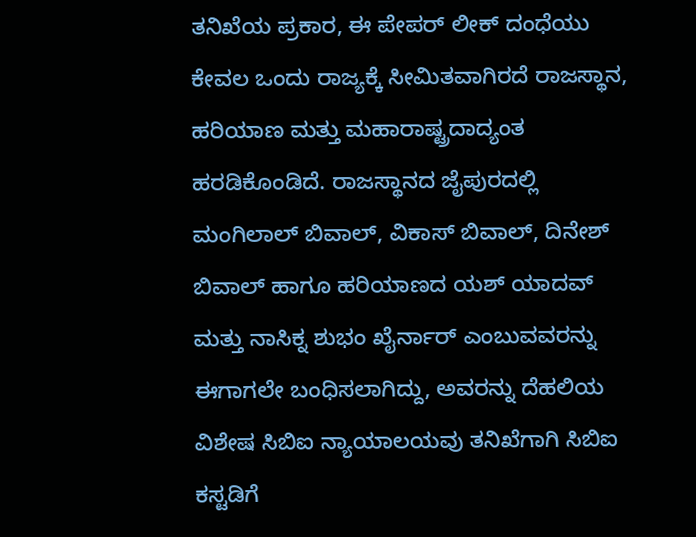ತನಿಖೆಯ ಪ್ರಕಾರ, ಈ ಪೇಪರ್ ಲೀಕ್ ದಂಧೆಯು ಕೇವಲ ಒಂದು ರಾಜ್ಯಕ್ಕೆ ಸೀಮಿತವಾಗಿರದೆ ರಾಜಸ್ಥಾನ, ಹರಿಯಾಣ ಮತ್ತು ಮಹಾರಾಷ್ಟ್ರದಾದ್ಯಂತ ಹರಡಿಕೊಂಡಿದೆ. ರಾಜಸ್ಥಾನದ ಜೈಪುರದಲ್ಲಿ ಮಂಗಿಲಾಲ್ ಬಿವಾಲ್, ವಿಕಾಸ್ ಬಿವಾಲ್, ದಿನೇಶ್ ಬಿವಾಲ್ ಹಾಗೂ ಹರಿಯಾಣದ ಯಶ್ ಯಾದವ್ ಮತ್ತು ನಾಸಿಕ್ನ ಶುಭಂ ಖೈರ್ನಾರ್ ಎಂಬುವವರನ್ನು ಈಗಾಗಲೇ ಬಂಧಿಸಲಾಗಿದ್ದು, ಅವರನ್ನು ದೆಹಲಿಯ ವಿಶೇಷ ಸಿಬಿಐ ನ್ಯಾಯಾಲಯವು ತನಿಖೆಗಾಗಿ ಸಿಬಿಐ ಕಸ್ಟಡಿಗೆ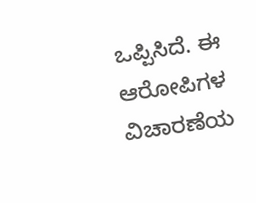ಒಪ್ಪಿಸಿದೆ. ಈ ಆರೋಪಿಗಳ ವಿಚಾರಣೆಯ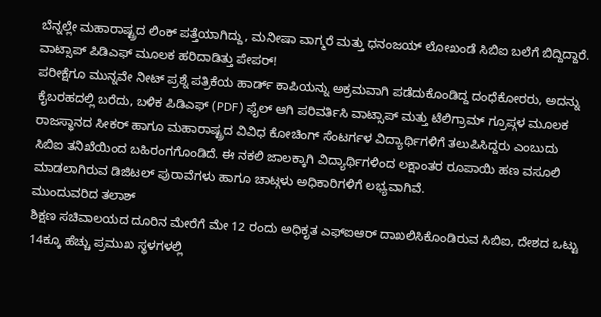ಬೆನ್ನಲ್ಲೇ ಮಹಾರಾಷ್ಟ್ರದ ಲಿಂಕ್ ಪತ್ತೆಯಾಗಿದ್ದು, ಮನೀಷಾ ವಾಗ್ಮರೆ ಮತ್ತು ಧನಂಜಯ್ ಲೋಖಂಡೆ ಸಿಬಿಐ ಬಲೆಗೆ ಬಿದ್ದಿದ್ದಾರೆ.
ವಾಟ್ಸಾಪ್ ಪಿಡಿಎಫ್ ಮೂಲಕ ಹರಿದಾಡಿತ್ತು ಪೇಪರ್!
ಪರೀಕ್ಷೆಗೂ ಮುನ್ನವೇ ನೀಟ್ ಪ್ರಶ್ನೆ ಪತ್ರಿಕೆಯ ಹಾರ್ಡ್ ಕಾಪಿಯನ್ನು ಅಕ್ರಮವಾಗಿ ಪಡೆದುಕೊಂಡಿದ್ದ ದಂಧೆಕೋರರು, ಅದನ್ನು ಕೈಬರಹದಲ್ಲಿ ಬರೆದು, ಬಳಿಕ ಪಿಡಿಎಫ್ (PDF) ಫೈಲ್ ಆಗಿ ಪರಿವರ್ತಿಸಿ ವಾಟ್ಸಾಪ್ ಮತ್ತು ಟೆಲಿಗ್ರಾಮ್ ಗ್ರೂಪ್ಗಳ ಮೂಲಕ ರಾಜಸ್ಥಾನದ ಸೀಕರ್ ಹಾಗೂ ಮಹಾರಾಷ್ಟ್ರದ ವಿವಿಧ ಕೋಚಿಂಗ್ ಸೆಂಟರ್ಗಳ ವಿದ್ಯಾರ್ಥಿಗಳಿಗೆ ತಲುಪಿಸಿದ್ದರು ಎಂಬುದು ಸಿಬಿಐ ತನಿಖೆಯಿಂದ ಬಹಿರಂಗಗೊಂಡಿದೆ. ಈ ನಕಲಿ ಜಾಲಕ್ಕಾಗಿ ವಿದ್ಯಾರ್ಥಿಗಳಿಂದ ಲಕ್ಷಾಂತರ ರೂಪಾಯಿ ಹಣ ವಸೂಲಿ ಮಾಡಲಾಗಿರುವ ಡಿಜಿಟಲ್ ಪುರಾವೆಗಳು ಹಾಗೂ ಚಾಟ್ಗಳು ಅಧಿಕಾರಿಗಳಿಗೆ ಲಭ್ಯವಾಗಿವೆ.
ಮುಂದುವರಿದ ತಲಾಶ್
ಶಿಕ್ಷಣ ಸಚಿವಾಲಯದ ದೂರಿನ ಮೇರೆಗೆ ಮೇ 12 ರಂದು ಅಧಿಕೃತ ಎಫ್ಐಆರ್ ದಾಖಲಿಸಿಕೊಂಡಿರುವ ಸಿಬಿಐ, ದೇಶದ ಒಟ್ಟು 14ಕ್ಕೂ ಹೆಚ್ಚು ಪ್ರಮುಖ ಸ್ಥಳಗಳಲ್ಲಿ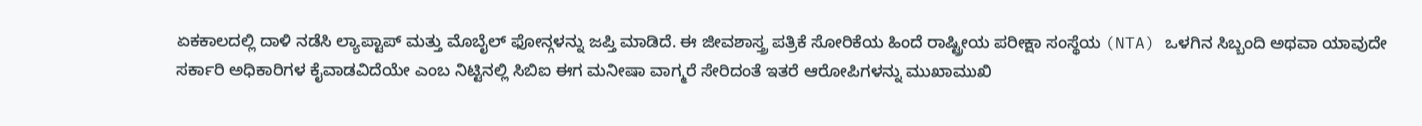ಏಕಕಾಲದಲ್ಲಿ ದಾಳಿ ನಡೆಸಿ ಲ್ಯಾಪ್ಟಾಪ್ ಮತ್ತು ಮೊಬೈಲ್ ಫೋನ್ಗಳನ್ನು ಜಪ್ತಿ ಮಾಡಿದೆ. ಈ ಜೀವಶಾಸ್ತ್ರ ಪತ್ರಿಕೆ ಸೋರಿಕೆಯ ಹಿಂದೆ ರಾಷ್ಟ್ರೀಯ ಪರೀಕ್ಷಾ ಸಂಸ್ಥೆಯ (NTA) ಒಳಗಿನ ಸಿಬ್ಬಂದಿ ಅಥವಾ ಯಾವುದೇ ಸರ್ಕಾರಿ ಅಧಿಕಾರಿಗಳ ಕೈವಾಡವಿದೆಯೇ ಎಂಬ ನಿಟ್ಟಿನಲ್ಲಿ ಸಿಬಿಐ ಈಗ ಮನೀಷಾ ವಾಗ್ಮರೆ ಸೇರಿದಂತೆ ಇತರೆ ಆರೋಪಿಗಳನ್ನು ಮುಖಾಮುಖಿ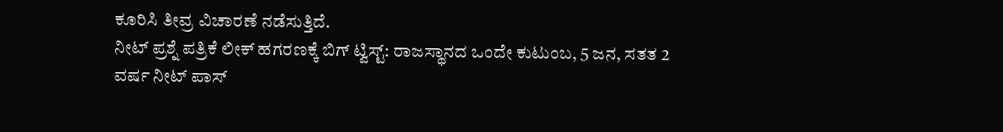ಕೂರಿಸಿ ತೀವ್ರ ವಿಚಾರಣೆ ನಡೆಸುತ್ತಿದೆ.
ನೀಟ್ ಪ್ರಶ್ನೆ ಪತ್ರಿಕೆ ಲೀಕ್ ಹಗರಣಕ್ಕೆ ಬಿಗ್ ಟ್ವಿಸ್ಟ್: ರಾಜಸ್ಥಾನದ ಒಂದೇ ಕುಟುಂಬ, 5 ಜನ, ಸತತ 2 ವರ್ಷ ನೀಟ್ ಪಾಸ್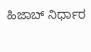ಹಿಜಾಬ್ ನಿರ್ಧಾರ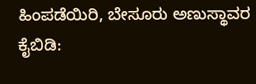ಹಿಂಪಡೆಯಿರಿ, ಬೇಸೂರು ಅಣುಸ್ಥಾವರ ಕೈಬಿಡಿ: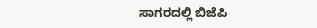ಸಾಗರದಲ್ಲಿ ಬಿಜೆಪಿ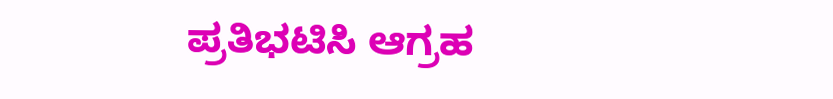ಪ್ರತಿಭಟಿಸಿ ಆಗ್ರಹ